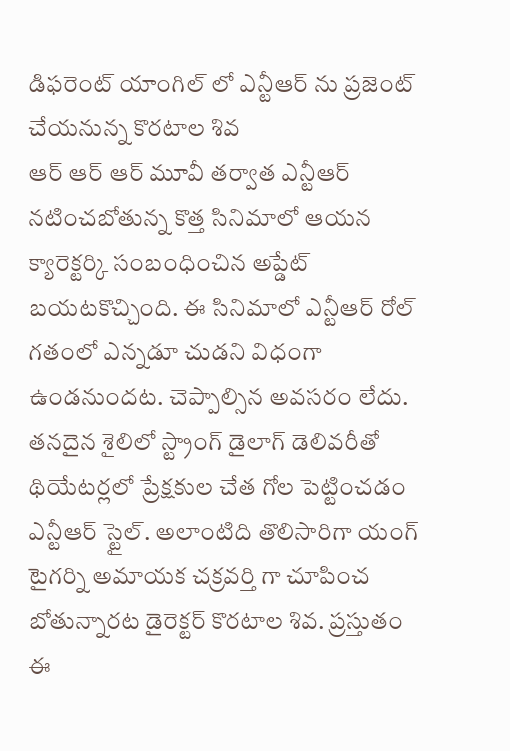డిఫరెంట్ యాంగిల్ లో ఎన్టీఆర్ ను ప్రజెంట్ చేయనున్న కొరటాల శివ
ఆర్ ఆర్ ఆర్ మూవీ తర్వాత ఎన్టీఆర్ నటించబోతున్న కొత్త సినిమాలో ఆయన క్యారెక్టర్కి సంబంధించిన అప్డేట్ బయటకొచ్చింది. ఈ సినిమాలో ఎన్టీఆర్ రోల్ గతంలో ఎన్నడూ చుడని విధంగా ఉండనుందట. చెప్పాల్సిన అవసరం లేదు. తనదైన శైలిలో స్ట్రాంగ్ డైలాగ్ డెలివరీతో థియేటర్లలో ప్రేక్షకుల చేత గోల పెట్టించడం ఎన్టీఆర్ స్టైల్. అలాంటిది తొలిసారిగా యంగ్ టైగర్ని అమాయక చక్రవర్తి గా చూపించ బోతున్నారట డైరెక్టర్ కొరటాల శివ. ప్రస్తుతం ఈ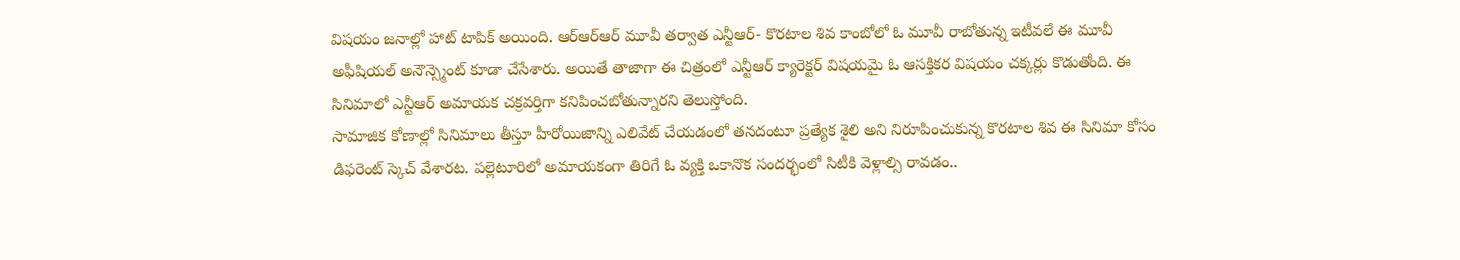విషయం జనాల్లో హాట్ టాపిక్ అయింది. ఆర్ఆర్ఆర్ మూవీ తర్వాత ఎన్టీఆర్- కొరటాల శివ కాంబోలో ఓ మూవీ రాబోతున్న ఇటీవలే ఈ మూవీ అఫీషియల్ అనౌన్స్మెంట్ కూడా చేసేశారు. అయితే తాజాగా ఈ చిత్రంలో ఎన్టీఆర్ క్యారెక్టర్ విషయమై ఓ ఆసక్తికర విషయం చక్కర్లు కొడుతోంది. ఈ సినిమాలో ఎన్టీఆర్ అమాయక చక్రవర్తిగా కనిపించబోతున్నారని తెలుస్తోంది.
సామాజిక కోణాల్లో సినిమాలు తీస్తూ హీరోయిజాన్ని ఎలివేట్ చేయడంలో తనదంటూ ప్రత్యేక శైలి అని నిరూపించుకున్న కొరటాల శివ ఈ సినిమా కోసం డిఫరెంట్ స్కెచ్ వేశారట. పల్లెటూరిలో అమాయకంగా తిరిగే ఓ వ్యక్తి ఒకానొక సందర్భంలో సిటీకి వెళ్లాల్సి రావడం..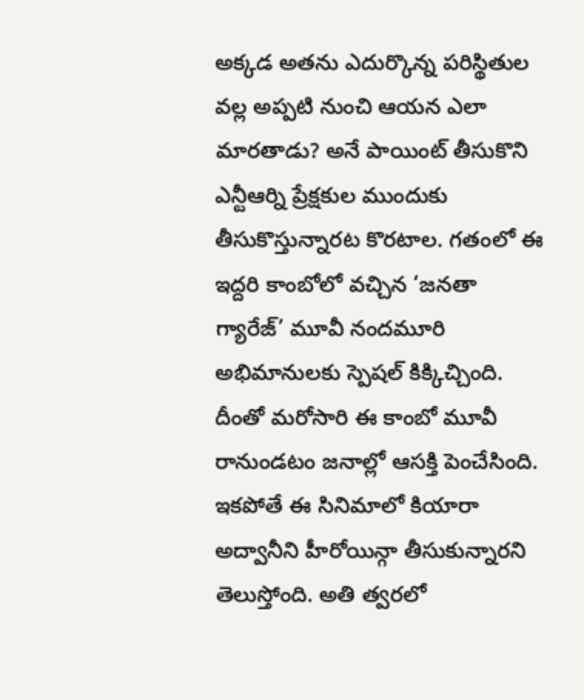అక్కడ అతను ఎదుర్కొన్న పరిస్థితుల వల్ల అప్పటి నుంచి ఆయన ఎలా మారతాడు? అనే పాయింట్ తీసుకొని ఎన్టీఆర్ని ప్రేక్షకుల ముందుకు తీసుకొస్తున్నారట కొరటాల. గతంలో ఈ ఇద్దరి కాంబోలో వచ్చిన ‘జనతా గ్యారేజ్’ మూవీ నందమూరి అభిమానులకు స్పెషల్ కిక్కిచ్చింది. దీంతో మరోసారి ఈ కాంబో మూవీ రానుండటం జనాల్లో ఆసక్తి పెంచేసింది. ఇకపోతే ఈ సినిమాలో కియారా అద్వానీని హీరోయిన్గా తీసుకున్నారని తెలుస్తోంది. అతి త్వరలో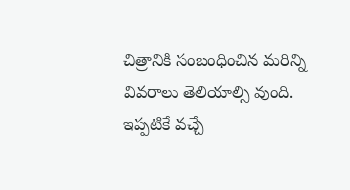చిత్రానికి సంబంధించిన మరిన్ని వివరాలు తెలియాల్సి వుంది. ఇప్పటికే వచ్చే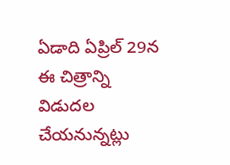ఏడాది ఏప్రిల్ 29న ఈ చిత్రాన్ని విడుదల చేయనున్నట్లు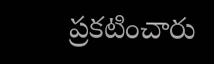ప్రకటించారు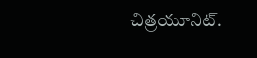చిత్రయూనిట్.